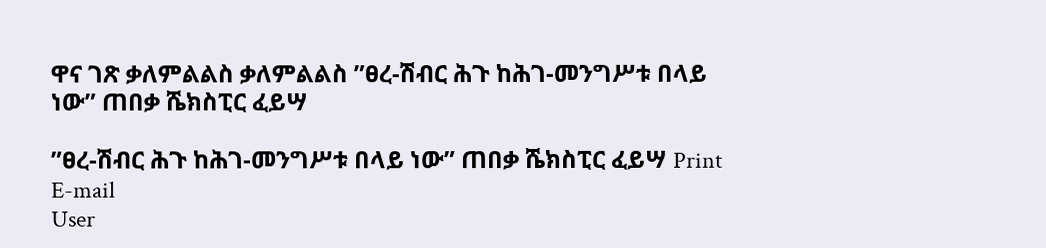ዋና ገጽ ቃለምልልስ ቃለምልልስ ”ፀረ-ሽብር ሕጉ ከሕገ-መንግሥቱ በላይ ነው” ጠበቃ ሼክስፒር ፈይሣ

”ፀረ-ሽብር ሕጉ ከሕገ-መንግሥቱ በላይ ነው” ጠበቃ ሼክስፒር ፈይሣ Print E-mail
User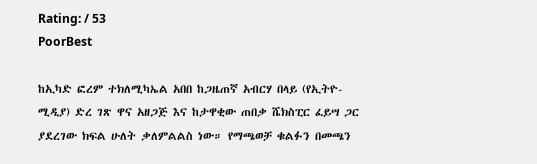Rating: / 53
PoorBest

ከኢካድ ፎረም ተክለሚካኤል አበበ ከጋዜጠኛ አብርሃ በላይ (የኢትዮ-ሚዲያ) ድረ ገጽ ዋና አዘጋጅ እና ከታዋቂው ጠበቃ ሼክስፒር ፈይሣ ጋር ያደረገው ክፍል ሁለት ቃለምልልስ ነው። የማጫወቻ ቁልፉን በመጫን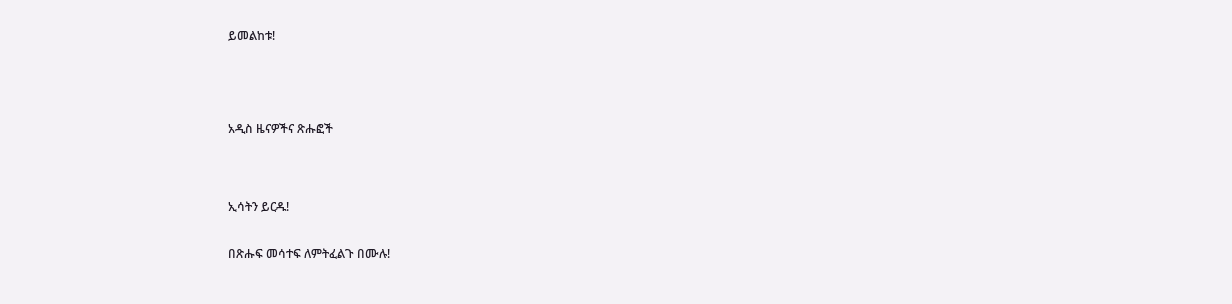ይመልከቱ!





አዲስ ዜናዎችና ጽሑፎች




ኢሳትን ይርዱ!


በጽሑፍ መሳተፍ ለምትፈልጉ በሙሉ!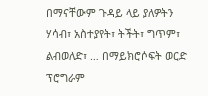በማናቸውም ጉዳይ ላይ ያለዎትን ሃሳብ፣ አስተያየት፣ ትችት፣ ግጥም፣ ልብወለድ፣ … በማይክሮሶፍት ወርድ ፕሮግራም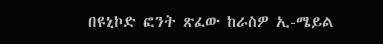በዩኒኮድ ፎንት ጽፈው ከራስዎ ኢ-ሜይል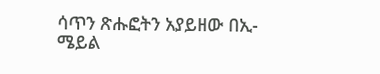ሳጥን ጽሑፎትን አያይዘው በኢ-ሜይል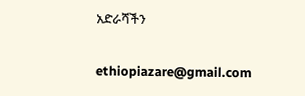አድራሻችን

ethiopiazare@gmail.com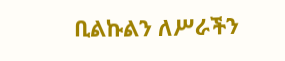ቢልኩልን ለሥራችን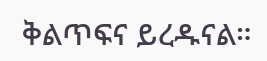ቅልጥፍና ይረዱናል።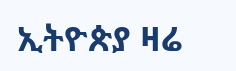ኢትዮጵያ ዛሬ